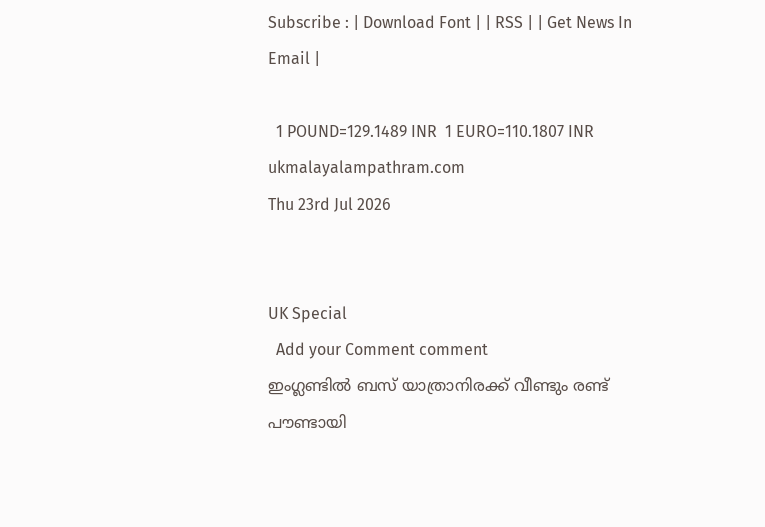Subscribe : | Download Font | | RSS | | Get News In Email |

  1 POUND=129.1489 INR  1 EURO=110.1807 INR
ukmalayalampathram.com
Thu 23rd Jul 2026


UK Special
  Add your Comment comment
ഇംഗ്ലണ്ടില്‍ ബസ് യാത്രാനിരക്ക് വീണ്ടും രണ്ട് പൗണ്ടായി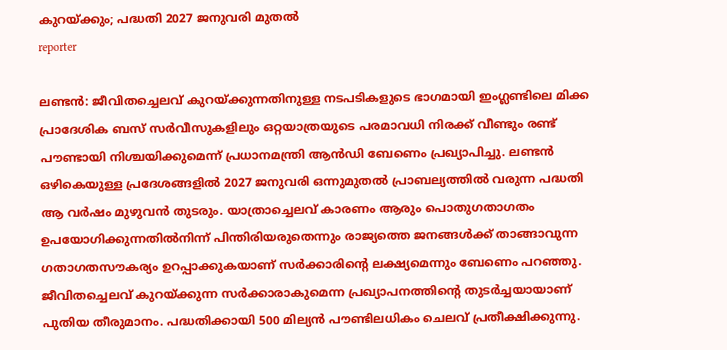കുറയ്ക്കും; പദ്ധതി 2027 ജനുവരി മുതല്‍
reporter

ലണ്ടന്‍: ജീവിതച്ചെലവ് കുറയ്ക്കുന്നതിനുള്ള നടപടികളുടെ ഭാഗമായി ഇംഗ്ലണ്ടിലെ മിക്ക പ്രാദേശിക ബസ് സര്‍വീസുകളിലും ഒറ്റയാത്രയുടെ പരമാവധി നിരക്ക് വീണ്ടും രണ്ട് പൗണ്ടായി നിശ്ചയിക്കുമെന്ന് പ്രധാനമന്ത്രി ആന്‍ഡി ബേണെം പ്രഖ്യാപിച്ചു. ലണ്ടന്‍ ഒഴികെയുള്ള പ്രദേശങ്ങളില്‍ 2027 ജനുവരി ഒന്നുമുതല്‍ പ്രാബല്യത്തില്‍ വരുന്ന പദ്ധതി ആ വര്‍ഷം മുഴുവന്‍ തുടരും. യാത്രാച്ചെലവ് കാരണം ആരും പൊതുഗതാഗതം ഉപയോഗിക്കുന്നതില്‍നിന്ന് പിന്തിരിയരുതെന്നും രാജ്യത്തെ ജനങ്ങള്‍ക്ക് താങ്ങാവുന്ന ഗതാഗതസൗകര്യം ഉറപ്പാക്കുകയാണ് സര്‍ക്കാരിന്റെ ലക്ഷ്യമെന്നും ബേണെം പറഞ്ഞു. ജീവിതച്ചെലവ് കുറയ്ക്കുന്ന സര്‍ക്കാരാകുമെന്ന പ്രഖ്യാപനത്തിന്റെ തുടര്‍ച്ചയായാണ് പുതിയ തീരുമാനം. പദ്ധതിക്കായി 500 മില്യന്‍ പൗണ്ടിലധികം ചെലവ് പ്രതീക്ഷിക്കുന്നു.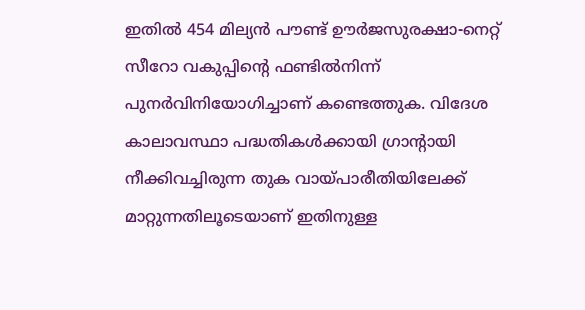ഇതില്‍ 454 മില്യന്‍ പൗണ്ട് ഊര്‍ജസുരക്ഷാ-നെറ്റ് സീറോ വകുപ്പിന്റെ ഫണ്ടില്‍നിന്ന് പുനര്‍വിനിയോഗിച്ചാണ് കണ്ടെത്തുക. വിദേശ കാലാവസ്ഥാ പദ്ധതികള്‍ക്കായി ഗ്രാന്റായി നീക്കിവച്ചിരുന്ന തുക വായ്പാരീതിയിലേക്ക് മാറ്റുന്നതിലൂടെയാണ് ഇതിനുള്ള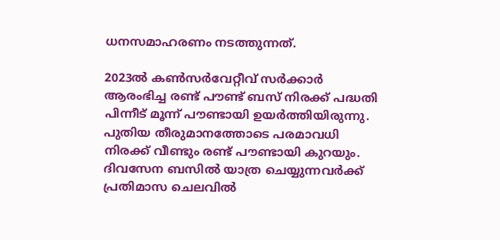ധനസമാഹരണം നടത്തുന്നത്.

2023ല്‍ കണ്‍സര്‍വേറ്റീവ് സര്‍ക്കാര്‍ ആരംഭിച്ച രണ്ട് പൗണ്ട് ബസ് നിരക്ക് പദ്ധതി പിന്നീട് മൂന്ന് പൗണ്ടായി ഉയര്‍ത്തിയിരുന്നു. പുതിയ തീരുമാനത്തോടെ പരമാവധി നിരക്ക് വീണ്ടും രണ്ട് പൗണ്ടായി കുറയും. ദിവസേന ബസില്‍ യാത്ര ചെയ്യുന്നവര്‍ക്ക് പ്രതിമാസ ചെലവില്‍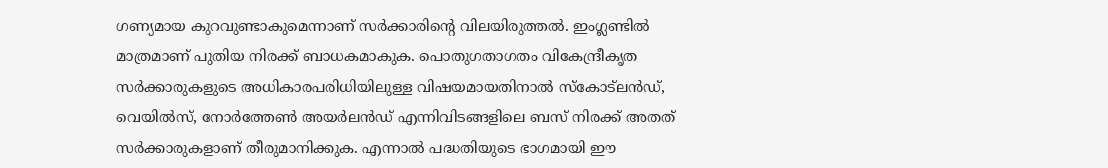ഗണ്യമായ കുറവുണ്ടാകുമെന്നാണ് സര്‍ക്കാരിന്റെ വിലയിരുത്തല്‍. ഇംഗ്ലണ്ടില്‍ മാത്രമാണ് പുതിയ നിരക്ക് ബാധകമാകുക. പൊതുഗതാഗതം വികേന്ദ്രീകൃത സര്‍ക്കാരുകളുടെ അധികാരപരിധിയിലുള്ള വിഷയമായതിനാല്‍ സ്‌കോട്ലന്‍ഡ്, വെയില്‍സ്, നോര്‍ത്തേണ്‍ അയര്‍ലന്‍ഡ് എന്നിവിടങ്ങളിലെ ബസ് നിരക്ക് അതത് സര്‍ക്കാരുകളാണ് തീരുമാനിക്കുക. എന്നാല്‍ പദ്ധതിയുടെ ഭാഗമായി ഈ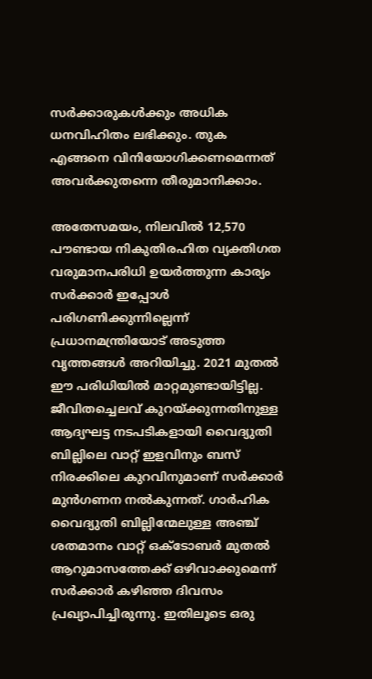സര്‍ക്കാരുകള്‍ക്കും അധിക ധനവിഹിതം ലഭിക്കും. തുക എങ്ങനെ വിനിയോഗിക്കണമെന്നത് അവര്‍ക്കുതന്നെ തീരുമാനിക്കാം.

അതേസമയം, നിലവില്‍ 12,570 പൗണ്ടായ നികുതിരഹിത വ്യക്തിഗത വരുമാനപരിധി ഉയര്‍ത്തുന്ന കാര്യം സര്‍ക്കാര്‍ ഇപ്പോള്‍ പരിഗണിക്കുന്നില്ലെന്ന് പ്രധാനമന്ത്രിയോട് അടുത്ത വൃത്തങ്ങള്‍ അറിയിച്ചു. 2021 മുതല്‍ ഈ പരിധിയില്‍ മാറ്റമുണ്ടായിട്ടില്ല. ജീവിതച്ചെലവ് കുറയ്ക്കുന്നതിനുള്ള ആദ്യഘട്ട നടപടികളായി വൈദ്യുതി ബില്ലിലെ വാറ്റ് ഇളവിനും ബസ് നിരക്കിലെ കുറവിനുമാണ് സര്‍ക്കാര്‍ മുന്‍ഗണന നല്‍കുന്നത്. ഗാര്‍ഹിക വൈദ്യുതി ബില്ലിന്മേലുള്ള അഞ്ച് ശതമാനം വാറ്റ് ഒക്ടോബര്‍ മുതല്‍ ആറുമാസത്തേക്ക് ഒഴിവാക്കുമെന്ന് സര്‍ക്കാര്‍ കഴിഞ്ഞ ദിവസം പ്രഖ്യാപിച്ചിരുന്നു. ഇതിലൂടെ ഒരു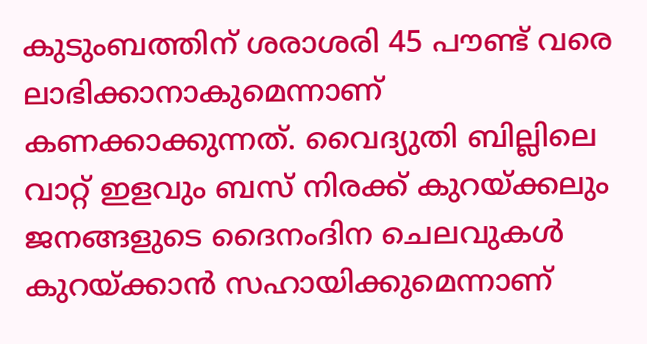കുടുംബത്തിന് ശരാശരി 45 പൗണ്ട് വരെ ലാഭിക്കാനാകുമെന്നാണ് കണക്കാക്കുന്നത്. വൈദ്യുതി ബില്ലിലെ വാറ്റ് ഇളവും ബസ് നിരക്ക് കുറയ്ക്കലും ജനങ്ങളുടെ ദൈനംദിന ചെലവുകള്‍ കുറയ്ക്കാന്‍ സഹായിക്കുമെന്നാണ്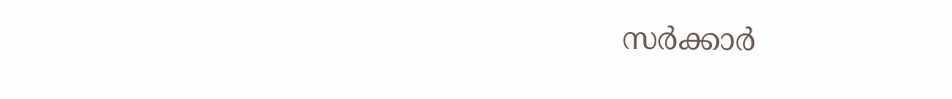സര്‍ക്കാര്‍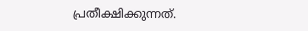പ്രതീക്ഷിക്കുന്നത്.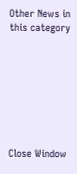Other News in this category








Close Window